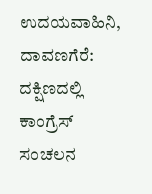ಉದಯವಾಹಿನಿ, ದಾವಣಗೆರೆ:  ದಕ್ಷಿಣದಲ್ಲಿ ಕಾಂಗ್ರೆಸ್ ಸಂಚಲನ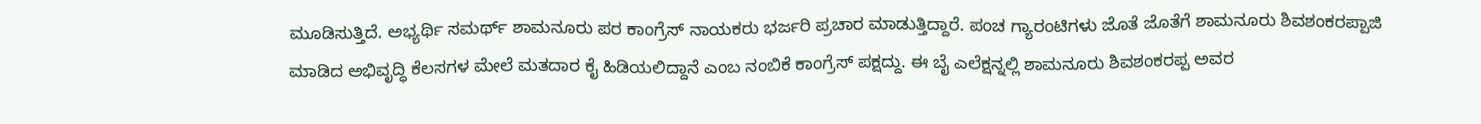ಮೂಡಿಸುತ್ತಿದೆ. ಅಭ್ಯರ್ಥಿ ಸಮರ್ಥ್ ಶಾಮನೂರು ಪರ ಕಾಂಗ್ರೆಸ್ ನಾಯಕರು ಭರ್ಜರಿ ಪ್ರಚಾರ ಮಾಡುತ್ತಿದ್ದಾರೆ. ಪಂಚ ಗ್ಯಾರಂಟಿಗಳು ಜೊತೆ ಜೊತೆಗೆ ಶಾಮನೂರು ಶಿವಶಂಕರಪ್ಪಾಜಿ ಮಾಡಿದ ಅಭಿವೃದ್ಧಿ ಕೆಲಸಗಳ ಮೇಲೆ ಮತದಾರ ಕೈ ಹಿಡಿಯಲಿದ್ದಾನೆ ಎಂಬ ನಂಬಿಕೆ ಕಾಂಗ್ರೆಸ್ ಪಕ್ಷದ್ದು. ಈ ಬೈ ಎಲೆಕ್ಷನ್ನಲ್ಲಿ ಶಾಮನೂರು ಶಿವಶಂಕರಪ್ಪ ಅವರ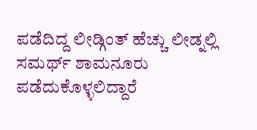ಪಡೆದಿದ್ದ ಲೀಡ್ಗಿಂತ್ ಹೆಚ್ಚು ಲೀಡ್ನಲ್ಲಿ ಸಮರ್ಥ್‌ ಶಾಮನೂರು ಪಡೆದುಕೊಳ್ಳಲಿದ್ದಾರೆ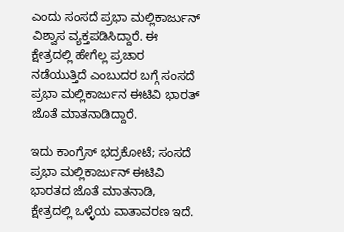ಎಂದು ಸಂಸದೆ ಪ್ರಭಾ ಮಲ್ಲಿಕಾರ್ಜುನ್‌ ವಿಶ್ವಾಸ ವ್ಯಕ್ತಪಡಿಸಿದ್ದಾರೆ. ಈ ಕ್ಷೇತ್ರದಲ್ಲಿ ಹೇಗೆಲ್ಲ ಪ್ರಚಾರ ನಡೆಯುತ್ತಿದೆ ಎಂಬುದರ ಬಗ್ಗೆ ಸಂಸದೆ ಪ್ರಭಾ ಮಲ್ಲಿಕಾರ್ಜುನ ಈಟಿವಿ ಭಾರತ್ ಜೊತೆ ಮಾತನಾಡಿದ್ದಾರೆ.

ಇದು ಕಾಂಗ್ರೆಸ್ ಭದ್ರಕೋಟೆ; ಸಂಸದೆ ಪ್ರಭಾ ಮಲ್ಲಿಕಾರ್ಜುನ್ ಈಟಿವಿ ಭಾರತದ ಜೊತೆ‌ ಮಾತನಾಡಿ, ಕ್ಷೇತ್ರದಲ್ಲಿ ಒಳ್ಳೆಯ ವಾತಾವರಣ ಇದೆ.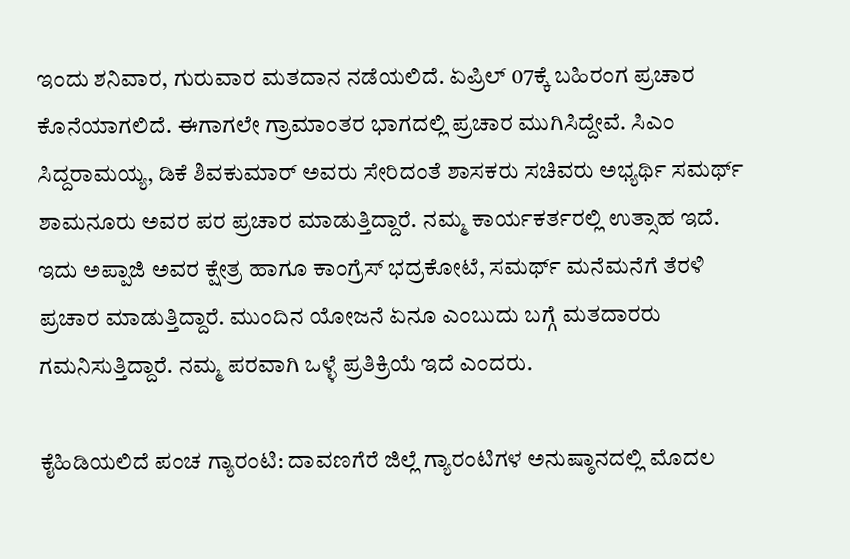ಇಂದು ಶನಿವಾರ, ಗುರುವಾರ ಮತದಾನ ನಡೆಯಲಿದೆ. ಏಪ್ರಿಲ್ 07ಕ್ಕೆ ಬಹಿರಂಗ ಪ್ರಚಾರ ಕೊನೆಯಾಗಲಿದೆ. ಈಗಾಗಲೇ ಗ್ರಾಮಾಂತರ ಭಾಗದಲ್ಲಿ ಪ್ರಚಾರ ಮುಗಿಸಿದ್ದೇವೆ. ಸಿಎಂ ಸಿದ್ದರಾಮಯ್ಯ, ಡಿಕೆ ಶಿವಕುಮಾರ್ ಅವರು ಸೇರಿದಂತೆ ಶಾಸಕರು ಸಚಿವರು ಅಭ್ಯರ್ಥಿ ಸಮರ್ಥ್ ಶಾಮನೂರು ಅವರ ಪರ ಪ್ರಚಾರ ಮಾಡುತ್ತಿದ್ದಾರೆ. ನಮ್ಮ ಕಾರ್ಯಕರ್ತರಲ್ಲಿ ಉತ್ಸಾಹ ಇದೆ. ಇದು ಅಪ್ಪಾಜಿ ಅವರ ಕ್ಷೇತ್ರ ಹಾಗೂ ಕಾಂಗ್ರೆಸ್ ಭದ್ರಕೋಟೆ, ಸಮರ್ಥ್ ಮನೆ‌ಮನೆಗೆ ತೆರಳಿ ಪ್ರಚಾರ ಮಾಡುತ್ತಿದ್ದಾರೆ. ಮುಂದಿನ ಯೋಜನೆ ಏನೂ ಎಂಬುದು ಬಗ್ಗೆ ಮತದಾರರು ಗಮನಿಸುತ್ತಿದ್ದಾರೆ. ನಮ್ಮ ಪರವಾಗಿ ಒಳ್ಳೆ ಪ್ರತಿಕ್ರಿಯೆ ಇದೆ ಎಂದರು.

ಕೈಹಿಡಿಯಲಿದೆ ಪಂಚ ಗ್ಯಾರಂಟಿ: ದಾವಣಗೆರೆ ಜಿಲ್ಲೆ ಗ್ಯಾರಂಟಿಗಳ ಅನುಷ್ಠಾನದಲ್ಲಿ ಮೊದಲ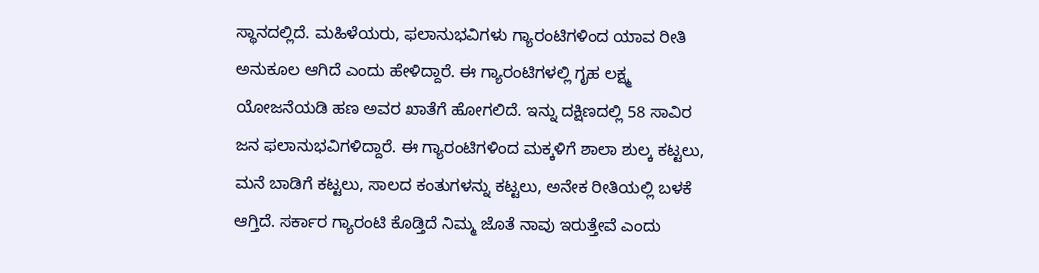ಸ್ಥಾನದಲ್ಲಿದೆ. ಮಹಿಳೆಯರು, ಫಲಾನುಭವಿಗಳು ಗ್ಯಾರಂಟಿಗಳಿಂದ ಯಾವ ರೀತಿ ಅನುಕೂಲ ಆಗಿದೆ ಎಂದು ಹೇಳಿದ್ದಾರೆ. ಈ ಗ್ಯಾರಂಟಿಗಳಲ್ಲಿ ಗೃಹ ಲಕ್ಷ್ಮ ಯೋಜನೆಯಡಿ ಹಣ ಅವರ ಖಾತೆಗೆ ಹೋಗಲಿದೆ. ಇನ್ನು ದಕ್ಷಿಣದಲ್ಲಿ 58 ಸಾವಿರ ಜನ ಫಲಾನುಭವಿಗಳಿದ್ದಾರೆ. ಈ ಗ್ಯಾರಂಟಿಗಳಿಂದ ಮಕ್ಕಳಿಗೆ ಶಾಲಾ ಶುಲ್ಕ ಕಟ್ಟಲು, ಮನೆ ಬಾಡಿಗೆ ಕಟ್ಟಲು, ಸಾಲದ ಕಂತುಗಳನ್ನು ಕಟ್ಟಲು, ಅನೇಕ ರೀತಿಯಲ್ಲಿ ಬಳಕೆ ಆಗ್ತಿದೆ. ಸರ್ಕಾರ ಗ್ಯಾರಂಟಿ ಕೊಡ್ತಿದೆ ನಿಮ್ಮ ಜೊತೆ ನಾವು ಇರುತ್ತೇವೆ ಎಂದು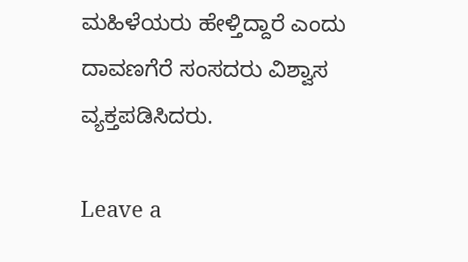ಮಹಿಳೆಯರು ಹೇಳ್ತಿದ್ದಾರೆ ಎಂದು ದಾವಣಗೆರೆ ಸಂಸದರು ವಿಶ್ವಾಸ ವ್ಯಕ್ತಪಡಿಸಿದರು.

Leave a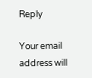Reply

Your email address will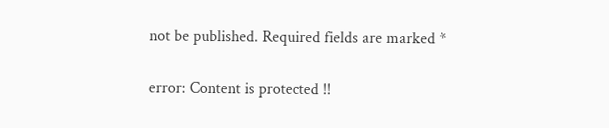not be published. Required fields are marked *

error: Content is protected !!